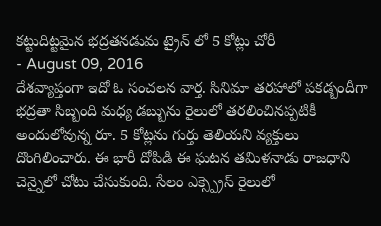కట్టుదిట్టమైన భద్రతనడుమ ట్రైన్ లో 5 కోట్లు చోరీ
- August 09, 2016
దేశవ్యాప్తంగా ఇదో ఓ సంచలన వార్త. సినిమా తరహాలో పకడ్బందీగా భద్రతా సిబ్బంది మధ్య డబ్బును రైలులో తరలించినప్పటికీ అందులోవున్న రూ. 5 కోట్లను గుర్తు తెలియని వ్యక్తులు దొంగిలించారు. ఈ భారీ దోపిడి ఈ ఘటన తమిళనాడు రాజధాని చెన్నైలో చోటు చేసుకుంది. సేలం ఎక్స్ప్రెస్ రైలులో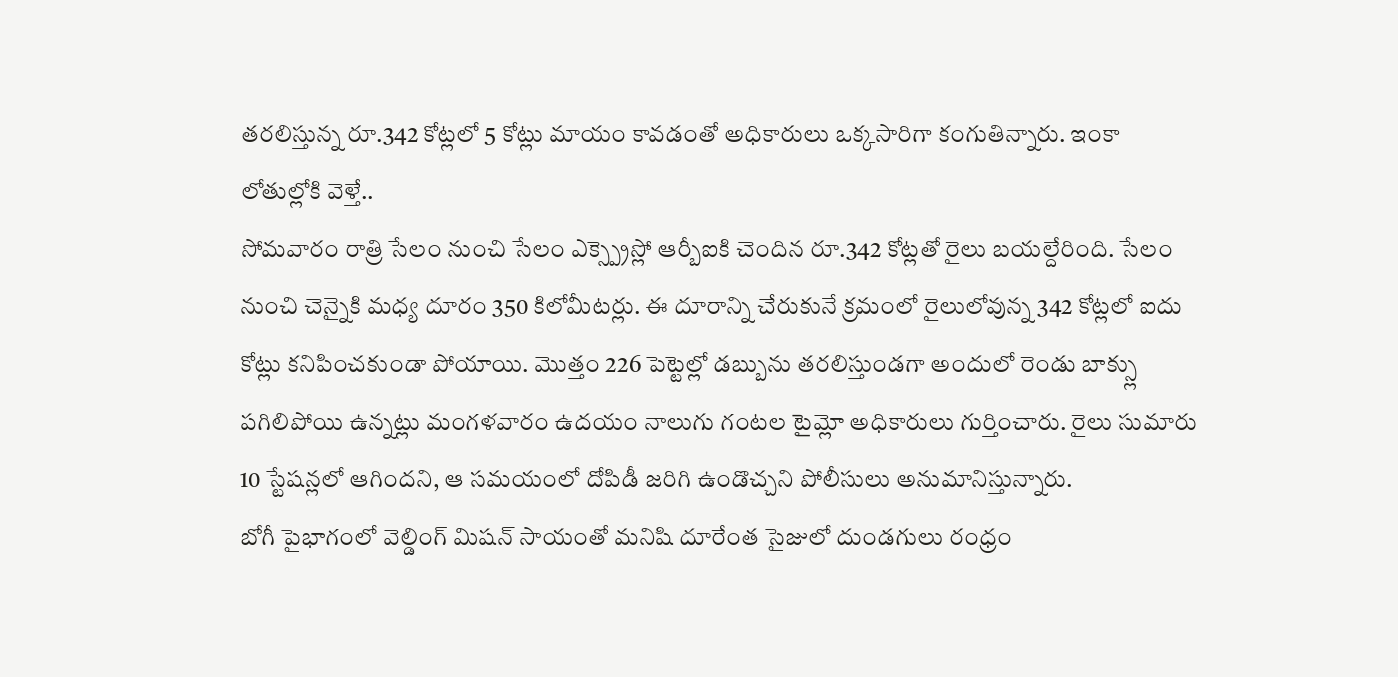తరలిస్తున్న రూ.342 కోట్లలో 5 కోట్లు మాయం కావడంతో అధికారులు ఒక్కసారిగా కంగుతిన్నారు. ఇంకా లోతుల్లోకి వెళ్తే..
సోమవారం రాత్రి సేలం నుంచి సేలం ఎక్స్ప్రెస్లో ఆర్బీఐకి చెందిన రూ.342 కోట్లతో రైలు బయల్దేరింది. సేలం నుంచి చెన్నైకి మధ్య దూరం 350 కిలోమీటర్లు. ఈ దూరాన్ని చేరుకునే క్రమంలో రైలులోవున్న 342 కోట్లలో ఐదు కోట్లు కనిపించకుండా పోయాయి. మొత్తం 226 పెట్టెల్లో డబ్బును తరలిస్తుండగా అందులో రెండు బాక్స్లు పగిలిపోయి ఉన్నట్లు మంగళవారం ఉదయం నాలుగు గంటల టైమ్లో అధికారులు గుర్తించారు. రైలు సుమారు 10 స్టేషన్లలో ఆగిందని, ఆ సమయంలో దోపిడీ జరిగి ఉండొచ్చని పోలీసులు అనుమానిస్తున్నారు.
బోగీ పైభాగంలో వెల్డింగ్ మిషన్ సాయంతో మనిషి దూరేంత సైజులో దుండగులు రంధ్రం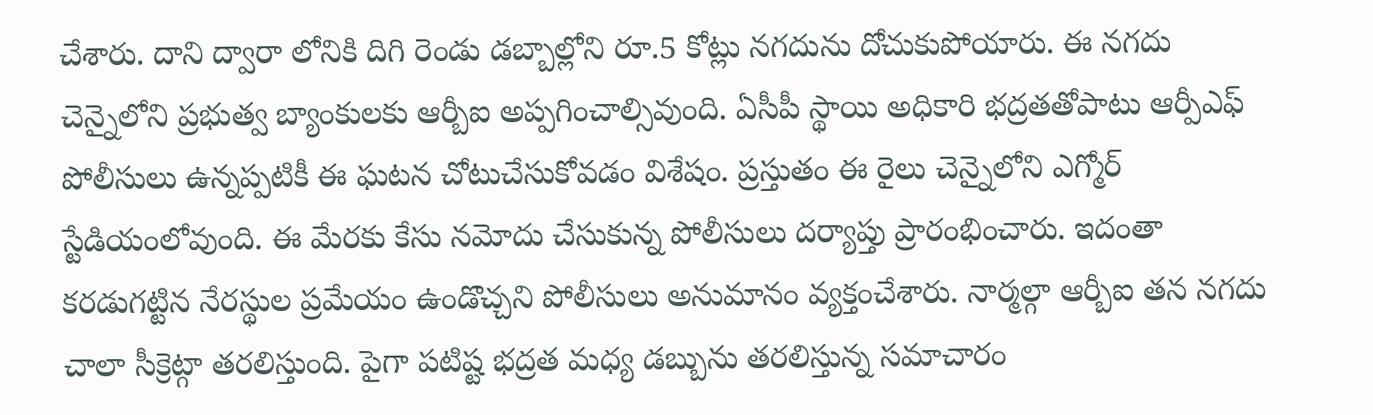చేశారు. దాని ద్వారా లోనికి దిగి రెండు డబ్బాల్లోని రూ.5 కోట్లు నగదును దోచుకుపోయారు. ఈ నగదు చెన్నైలోని ప్రభుత్వ బ్యాంకులకు ఆర్బీఐ అప్పగించాల్సివుంది. ఏసీపీ స్థాయి అధికారి భద్రతతోపాటు ఆర్పీఎఫ్ పోలీసులు ఉన్నప్పటికీ ఈ ఘటన చోటుచేసుకోవడం విశేషం. ప్రస్తుతం ఈ రైలు చెన్నైలోని ఎగ్మోర్ స్టేడియంలోవుంది. ఈ మేరకు కేసు నమోదు చేసుకున్న పోలీసులు దర్యాప్తు ప్రారంభించారు. ఇదంతా కరడుగట్టిన నేరస్థుల ప్రమేయం ఉండొచ్చని పోలీసులు అనుమానం వ్యక్తంచేశారు. నార్మల్గా ఆర్బీఐ తన నగదు చాలా సీక్రెట్గా తరలిస్తుంది. పైగా పటిష్ట భద్రత మధ్య డబ్బును తరలిస్తున్న సమాచారం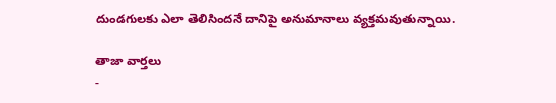దుండగులకు ఎలా తెలిసిందనే దానిపై అనుమానాలు వ్యక్తమవుతున్నాయి.

తాజా వార్తలు
-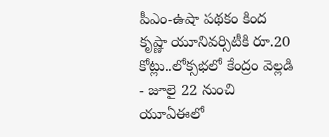పీఎం-ఉషా పథకం కింద కృష్ణా యూనివర్సిటీకి రూ.20 కోట్లు..లోక్సభలో కేంద్రం వెల్లడి
- జూలై 22 నుంచి యూఏఈలో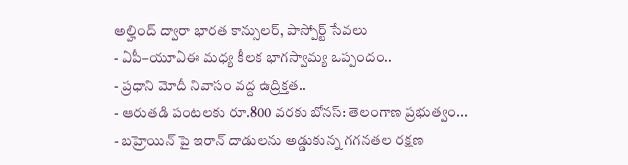అల్హింద్ ద్వారా భారత కాన్సులర్, పాస్పోర్ట్ సేవలు
- ఏపీ–యూఏఈ మధ్య కీలక భాగస్వామ్య ఒప్పందం..
- ప్రధాని మోదీ నివాసం వద్ద ఉద్రిక్తత..
- ఆరుతడి పంటలకు రూ.800 వరకు బోనస్: తెలంగాణ ప్రభుత్వం...
- బహ్రెయిన్ పై ఇరాన్ దాడులను అడ్డుకున్న గగనతల రక్షణ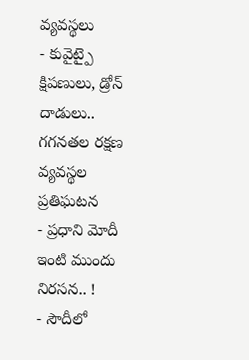వ్యవస్థలు
- కువైట్పై క్షిపణులు, డ్రోన్ దాడులు.. గగనతల రక్షణ వ్యవస్థల ప్రతిఘటన
- ప్రధాని మోదీ ఇంటి ముందు నిరసన.. !
- సౌదీలో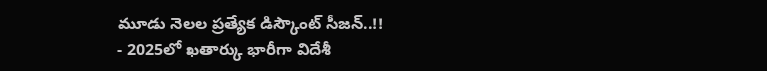మూడు నెలల ప్రత్యేక డిస్కౌంట్ సీజన్..!!
- 2025లో ఖతార్కు భారీగా విదేశీ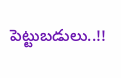పెట్టుబడులు..!!